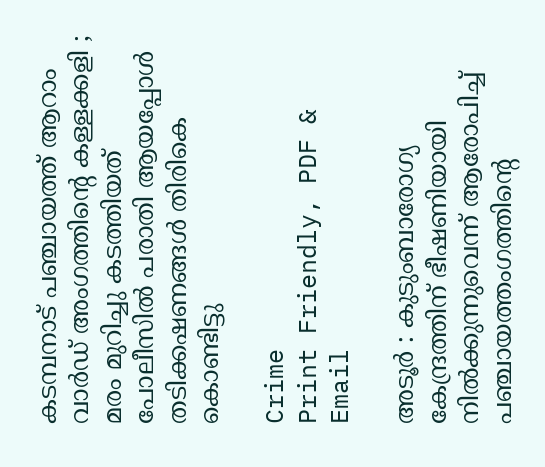കടമ്പനാട് പഞ്ചായത്ത് ആറാം വാര്‍ഡ് അംഗത്തിന്റെ കള്ളക്കളി ; മരം മുറിച്ചു കടത്തിയത് പോലീസില്‍ പരാതി ആയപ്പോള്‍ തടിക്കഷണങ്ങള്‍ തിരികെ കൊണ്ടിട്ടു

Crime
Print Friendly, PDF & Email

അടൂർ : കുടുംബാരോഗ്യ കേന്ദ്രത്തിന് ഭീഷണിയായി നില്‍ക്കുന്നുവെന്ന് ആരോപിച്ച് പഞ്ചായത്തംഗത്തിന്റെ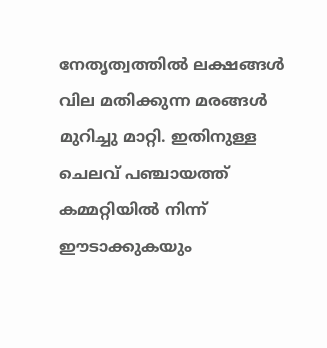നേതൃത്വത്തില്‍ ലക്ഷങ്ങള്‍ വില മതിക്കുന്ന മരങ്ങള്‍ മുറിച്ചു മാറ്റി. ഇതിനുള്ള ചെലവ് പഞ്ചായത്ത് കമ്മറ്റിയില്‍ നിന്ന് ഈടാക്കുകയും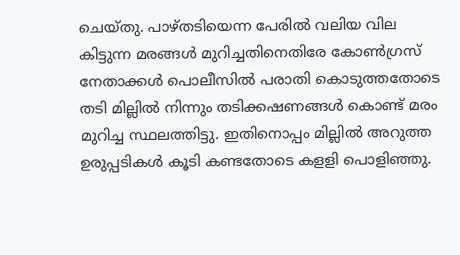ചെയ്തു. പാഴ്തടിയെന്ന പേരില്‍ വലിയ വില കിട്ടുന്ന മരങ്ങള്‍ മുറിച്ചതിനെതിരേ കോണ്‍ഗ്രസ് നേതാക്കള്‍ പൊലീസില്‍ പരാതി കൊടുത്തതോടെ തടി മില്ലില്‍ നിന്നും തടിക്കഷണങ്ങള്‍ കൊണ്ട് മരം മുറിച്ച സ്ഥലത്തിട്ടു. ഇതിനൊപ്പം മില്ലില്‍ അറുത്ത ഉരുപ്പടികള്‍ കൂടി കണ്ടതോടെ കളളി പൊളിഞ്ഞു.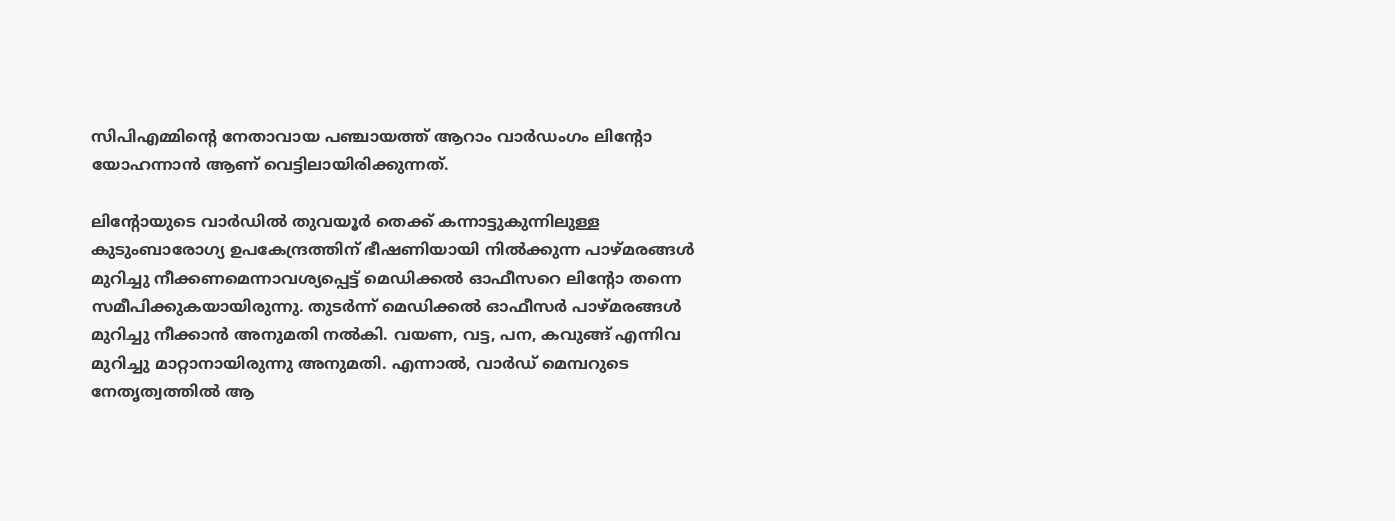സിപിഎമ്മിന്റെ നേതാവായ പഞ്ചായത്ത് ആറാം വാര്‍ഡംഗം ലിന്റോ യോഹന്നാന്‍ ആണ് വെട്ടിലായിരിക്കുന്നത്.

ലിന്റോയുടെ വാര്‍ഡില്‍ തുവയൂര്‍ തെക്ക് കന്നാട്ടുകുന്നിലുള്ള കുടുംബാരോഗ്യ ഉപകേന്ദ്രത്തിന് ഭീഷണിയായി നില്‍ക്കുന്ന പാഴ്മരങ്ങള്‍ മുറിച്ചു നീക്കണമെന്നാവശ്യപ്പെട്ട് മെഡിക്കല്‍ ഓഫീസറെ ലിന്റോ തന്നെ സമീപിക്കുകയായിരുന്നു. തുടര്‍ന്ന് മെഡിക്കല്‍ ഓഫീസര്‍ പാഴ്മരങ്ങള്‍ മുറിച്ചു നീക്കാന്‍ അനുമതി നല്‍കി. വയണ, വട്ട, പന, കവുങ്ങ് എന്നിവ മുറിച്ചു മാറ്റാനായിരുന്നു അനുമതി. എന്നാല്‍, വാര്‍ഡ് മെമ്പറുടെ നേതൃത്വത്തില്‍ ആ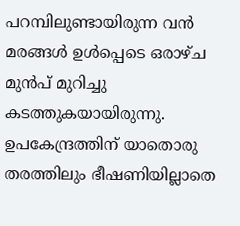പറമ്പിലുണ്ടായിരുന്ന വന്‍ മരങ്ങള്‍ ഉള്‍പ്പെടെ ഒരാഴ്ച മുന്‍പ് മുറിച്ചു കടത്തുകയായിരുന്നു. ഉപകേന്ദ്രത്തിന് യാതൊരു തരത്തിലും ഭീഷണിയില്ലാതെ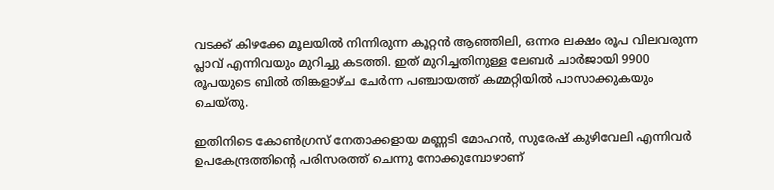വടക്ക് കിഴക്കേ മൂലയില്‍ നിന്നിരുന്ന കൂറ്റന്‍ ആഞ്ഞിലി, ഒന്നര ലക്ഷം രൂപ വിലവരുന്ന പ്ലാവ് എന്നിവയും മുറിച്ചു കടത്തി. ഇത് മുറിച്ചതിനുള്ള ലേബര്‍ ചാര്‍ജായി 9900 രൂപയുടെ ബില്‍ തിങ്കളാഴ്ച ചേര്‍ന്ന പഞ്ചായത്ത് കമ്മറ്റിയില്‍ പാസാക്കുകയും ചെയ്തു.

ഇതിനിടെ കോണ്‍ഗ്രസ് നേതാക്കളായ മണ്ണടി മോഹന്‍, സുരേഷ് കുഴിവേലി എന്നിവര്‍ ഉപകേന്ദ്രത്തിന്റെ പരിസരത്ത് ചെന്നു നോക്കുമ്പോഴാണ്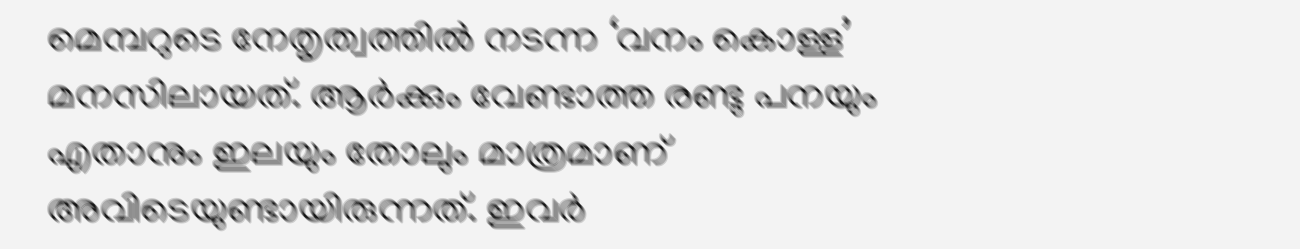മെമ്പറുടെ നേതൃത്വത്തില്‍ നടന്ന ‘വനം കൊള്ള’ മനസിലായത്. ആര്‍ക്കും വേണ്ടാത്ത രണ്ടു പനയും എതാനും ഇലയും തോലും മാത്രമാണ് അവിടെയുണ്ടായിരുന്നത്. ഇവര്‍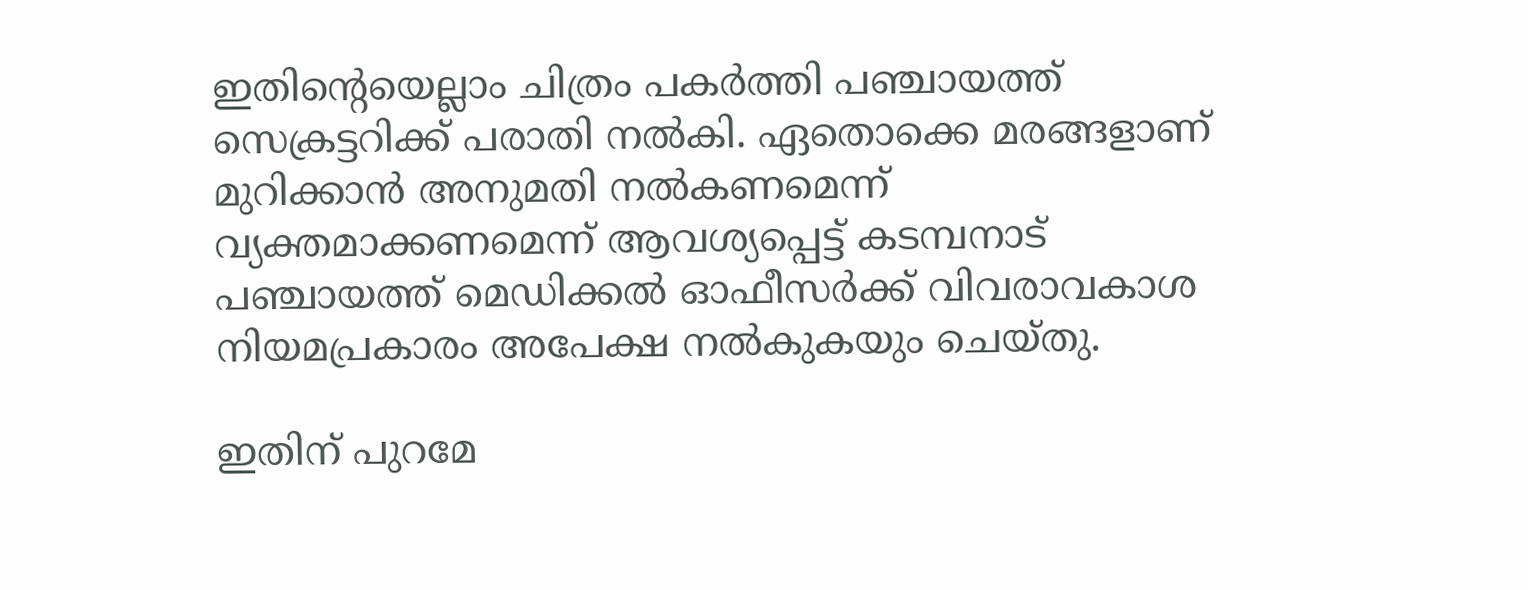ഇതിന്റെയെല്ലാം ചിത്രം പകര്‍ത്തി പഞ്ചായത്ത് സെക്രട്ടറിക്ക് പരാതി നല്‍കി. ഏതൊക്കെ മരങ്ങളാണ് മുറിക്കാന്‍ അനുമതി നല്‍കണമെന്ന് വ്യക്തമാക്കണമെന്ന് ആവശ്യപ്പെട്ട് കടമ്പനാട് പഞ്ചായത്ത് മെഡിക്കല്‍ ഓഫീസര്‍ക്ക് വിവരാവകാശ നിയമപ്രകാരം അപേക്ഷ നല്‍കുകയും ചെയ്തു.

ഇതിന് പുറമേ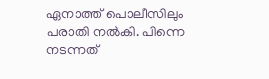ഏനാത്ത് പൊലീസിലും പരാതി നല്‍കി. പിന്നെ നടന്നത്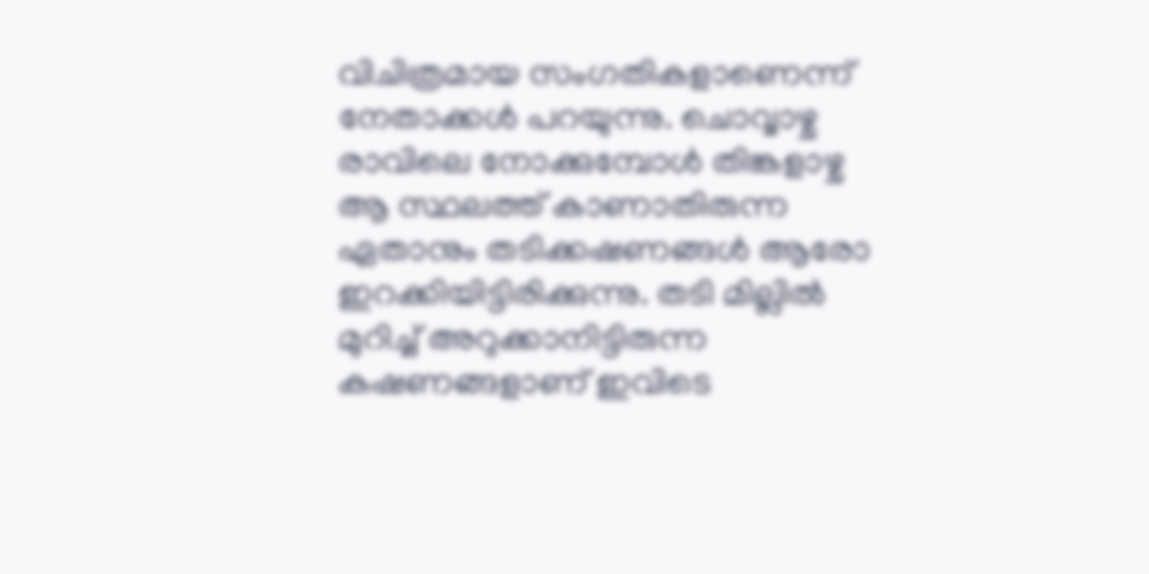വിചിത്രമായ സംഗതികളാണെന്ന് നേതാക്കള്‍ പറയുന്നു. ചൊവ്വാഴ്ച രാവിലെ നോക്കുമ്പോള്‍ തിങ്കളാഴ്ച ആ സ്ഥലത്ത് കാണാതിരുന്ന ഏതാനും തടിക്കഷണങ്ങള്‍ ആരോ ഇറക്കിയിട്ടിരിക്കുന്നു. തടി മില്ലില്‍ മുറിച്ച് അറുക്കാനിട്ടിരുന്ന കഷണങ്ങളാണ് ഇവിടെ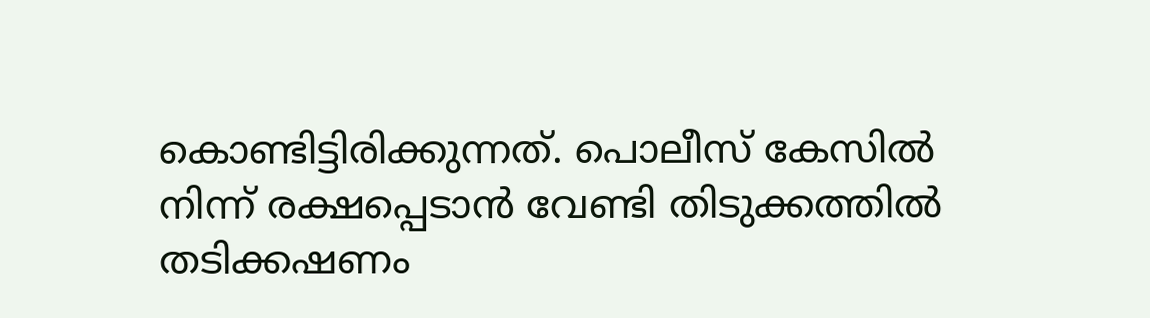കൊണ്ടിട്ടിരിക്കുന്നത്. പൊലീസ് കേസില്‍ നിന്ന് രക്ഷപ്പെടാന്‍ വേണ്ടി തിടുക്കത്തില്‍ തടിക്കഷണം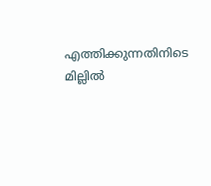എത്തിക്കുന്നതിനിടെ മില്ലില്‍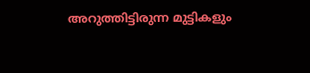അറുത്തിട്ടിരുന്ന മുട്ടികളും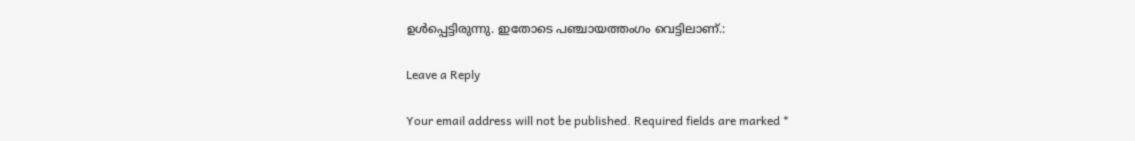ഉള്‍പ്പെട്ടിരുന്നു. ഇതോടെ പഞ്ചായത്തംഗം വെട്ടിലാണ്.:

Leave a Reply

Your email address will not be published. Required fields are marked *